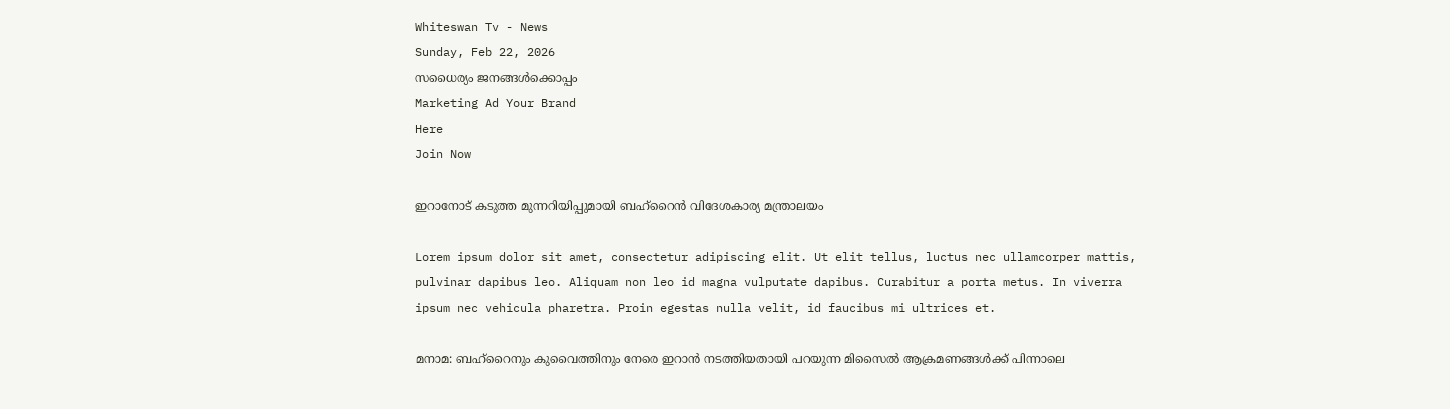Whiteswan Tv - News
Sunday, Feb 22, 2026
സധൈര്യം ജനങ്ങൾക്കൊപ്പം
Marketing Ad Your Brand
Here
Join Now

ഇറാനോട് കടുത്ത മുന്നറിയിപ്പുമായി ബഹ്‌റൈൻ വിദേശകാര്യ മന്ത്രാലയം

Lorem ipsum dolor sit amet, consectetur adipiscing elit. Ut elit tellus, luctus nec ullamcorper mattis, pulvinar dapibus leo. Aliquam non leo id magna vulputate dapibus. Curabitur a porta metus. In viverra ipsum nec vehicula pharetra. Proin egestas nulla velit, id faucibus mi ultrices et.

മനാമ: ബഹ്‌റൈനും കുവൈത്തിനും നേരെ ഇറാൻ നടത്തിയതായി പറയുന്ന മിസൈൽ ആക്രമണങ്ങൾക്ക് പിന്നാലെ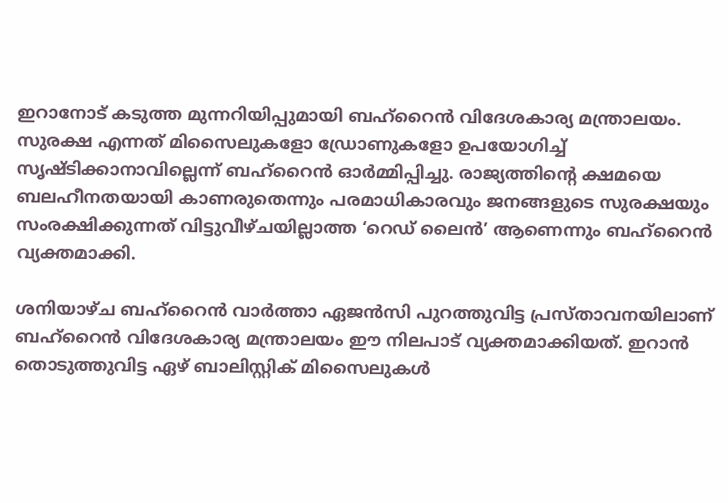ഇറാനോട് കടുത്ത മുന്നറിയിപ്പുമായി ബഹ്‌റൈൻ വിദേശകാര്യ മന്ത്രാലയം. സുരക്ഷ എന്നത് മിസൈലുകളോ ഡ്രോണുകളോ ഉപയോഗിച്ച് സൃഷ്ടിക്കാനാവില്ലെന്ന് ബഹ്‌റൈൻ ഓർമ്മിപ്പിച്ചു. രാജ്യത്തിന്റെ ക്ഷമയെ ബലഹീനതയായി കാണരുതെന്നും പരമാധികാരവും ജനങ്ങളുടെ സുരക്ഷയും സംരക്ഷിക്കുന്നത് വിട്ടുവീഴ്ചയില്ലാത്ത ‘റെഡ് ലൈൻ’ ആണെന്നും ബഹ്‌റൈൻ വ്യക്തമാക്കി.

ശനിയാഴ്ച ബഹ്‌റൈൻ വാർത്താ ഏജൻസി പുറത്തുവിട്ട പ്രസ്താവനയിലാണ് ബഹ്‌റൈൻ വിദേശകാര്യ മന്ത്രാലയം ഈ നിലപാട് വ്യക്തമാക്കിയത്. ഇറാൻ തൊടുത്തുവിട്ട ഏഴ് ബാലിസ്റ്റിക് മിസൈലുകൾ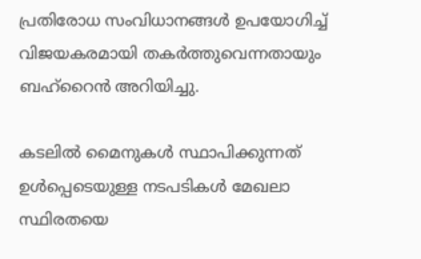പ്രതിരോധ സംവിധാനങ്ങൾ ഉപയോഗിച്ച് വിജയകരമായി തകർത്തുവെന്നതായും ബഹ്‌റൈൻ അറിയിച്ചു.

കടലിൽ മൈനുകൾ സ്ഥാപിക്കുന്നത് ഉൾപ്പെടെയുള്ള നടപടികൾ മേഖലാ സ്ഥിരതയെ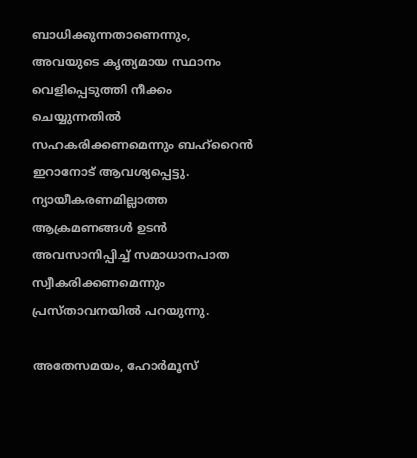ബാധിക്കുന്നതാണെന്നും, അവയുടെ കൃത്യമായ സ്ഥാനം വെളിപ്പെടുത്തി നീക്കം ചെയ്യുന്നതിൽ സഹകരിക്കണമെന്നും ബഹ്‌റൈൻ ഇറാനോട് ആവശ്യപ്പെട്ടു. ന്യായീകരണമില്ലാത്ത ആക്രമണങ്ങൾ ഉടൻ അവസാനിപ്പിച്ച് സമാധാനപാത സ്വീകരിക്കണമെന്നും പ്രസ്താവനയിൽ പറയുന്നു.

അതേസമയം, ഹോർമൂസ്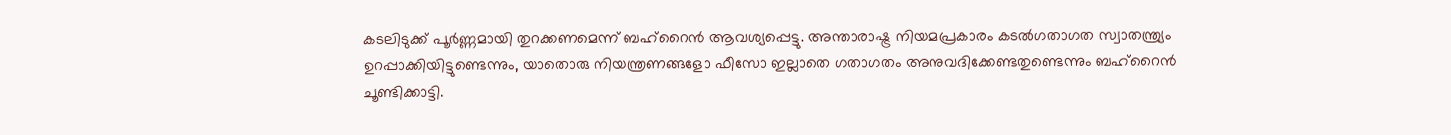കടലിടുക്ക് പൂർണ്ണമായി തുറക്കണമെന്ന് ബഹ്‌റൈൻ ആവശ്യപ്പെട്ടു. അന്താരാഷ്ട്ര നിയമപ്രകാരം കടൽഗതാഗത സ്വാതന്ത്ര്യം ഉറപ്പാക്കിയിട്ടുണ്ടെന്നും, യാതൊരു നിയന്ത്രണങ്ങളോ ഫീസോ ഇല്ലാതെ ഗതാഗതം അനുവദിക്കേണ്ടതുണ്ടെന്നും ബഹ്‌റൈൻ ചൂണ്ടിക്കാട്ടി.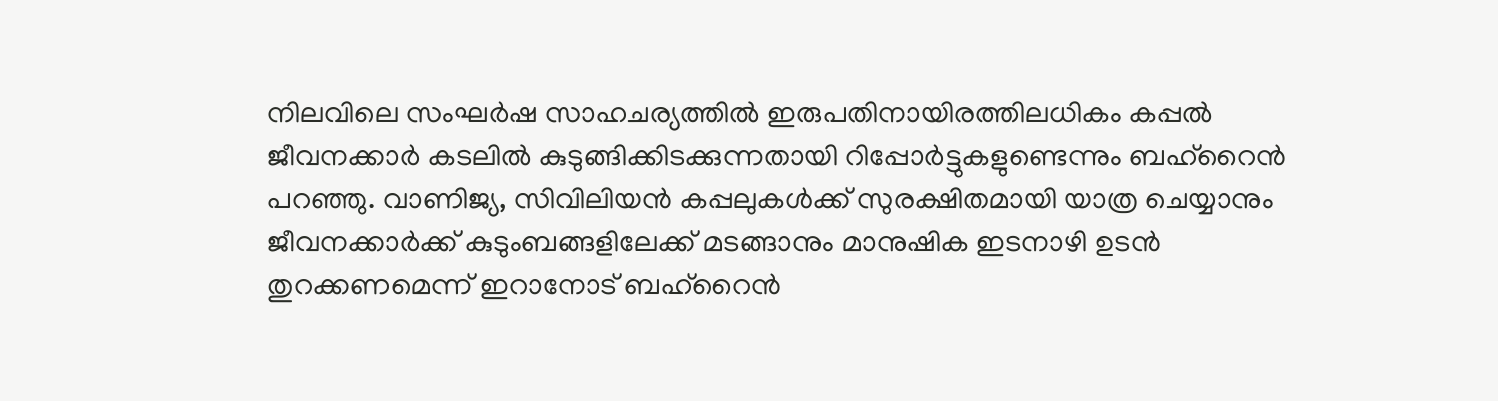നിലവിലെ സംഘർഷ സാഹചര്യത്തിൽ ഇരുപതിനായിരത്തിലധികം കപ്പൽ ജീവനക്കാർ കടലിൽ കുടുങ്ങിക്കിടക്കുന്നതായി റിപ്പോർട്ടുകളുണ്ടെന്നും ബഹ്‌റൈൻ പറഞ്ഞു. വാണിജ്യ, സിവിലിയൻ കപ്പലുകൾക്ക് സുരക്ഷിതമായി യാത്ര ചെയ്യാനും ജീവനക്കാർക്ക് കുടുംബങ്ങളിലേക്ക് മടങ്ങാനും മാനുഷിക ഇടനാഴി ഉടൻ തുറക്കണമെന്ന് ഇറാനോട് ബഹ്‌റൈൻ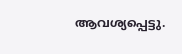ആവശ്യപ്പെട്ടു.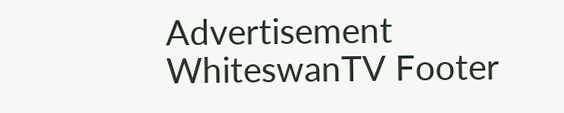Advertisement
WhiteswanTV Footer